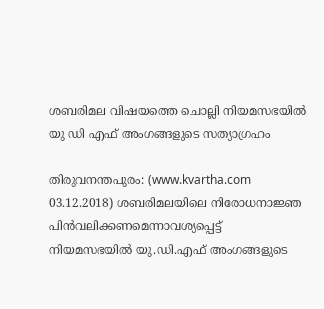ശബരിമല വിഷയത്തെ ചൊല്ലി നിയമസഭയില്‍ യു ഡി എഫ് അംഗങ്ങളുടെ സത്യാഗ്രഹം

തിരുവനന്തപുരം: (www.kvartha.com 03.12.2018) ശബരിമലയിലെ നിരോധനാജ്ഞ പിന്‍വലിക്കണമെന്നാവശ്യപ്പെട്ട് നിയമസഭയില്‍ യു.ഡി.എഫ് അംഗങ്ങളുടെ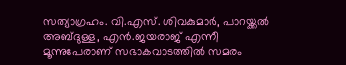സത്യാഗ്രഹം. വി.എസ്. ശിവകുമാര്‍, പാറയ്ക്കല്‍ അബ്ദുള്ള, എന്‍.ജയരാജ് എന്നീ മൂന്നുപേരാണ് സഭാകവാടത്തില്‍ സമരം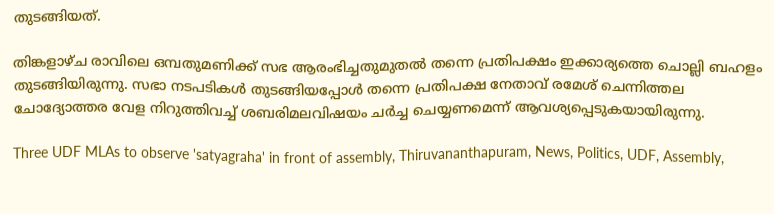തുടങ്ങിയത്.

തിങ്കളാഴ്ച രാവിലെ ഒമ്പതുമണിക്ക് സഭ ആരംഭിച്ചതുമുതല്‍ തന്നെ പ്രതിപക്ഷം ഇക്കാര്യത്തെ ചൊല്ലി ബഹളം തുടങ്ങിയിരുന്നു. സഭാ നടപടികള്‍ തുടങ്ങിയപ്പോള്‍ തന്നെ പ്രതിപക്ഷ നേതാവ് രമേശ് ചെന്നിത്തല ചോദ്യോത്തര വേള നിറുത്തിവച്ച് ശബരിമലവിഷയം ചര്‍ച്ച ചെയ്യണമെന്ന് ആവശ്യപ്പെടുകയായിരുന്നു.

Three UDF MLAs to observe 'satyagraha' in front of assembly, Thiruvananthapuram, News, Politics, UDF, Assembly,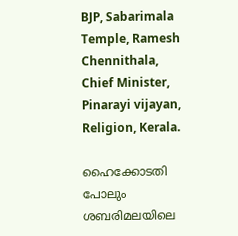BJP, Sabarimala Temple, Ramesh Chennithala, Chief Minister, Pinarayi vijayan, Religion, Kerala.

ഹൈക്കോടതി പോലും ശബരിമലയിലെ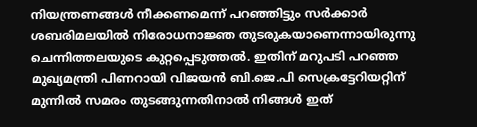നിയന്ത്രണങ്ങള്‍ നീക്കണമെന്ന് പറഞ്ഞിട്ടും സര്‍ക്കാര്‍ ശബരിമലയില്‍ നിരോധനാജ്ഞ തുടരുകയാണെന്നായിരുന്നു ചെന്നിത്തലയുടെ കുറ്റപ്പെടുത്തല്‍. ഇതിന് മറുപടി പറഞ്ഞ മുഖ്യമന്ത്രി പിണറായി വിജയന്‍ ബി.ജെ.പി സെക്രട്ടേറിയറ്റിന് മുന്നില്‍ സമരം തുടങ്ങുന്നതിനാല്‍ നിങ്ങള്‍ ഇത്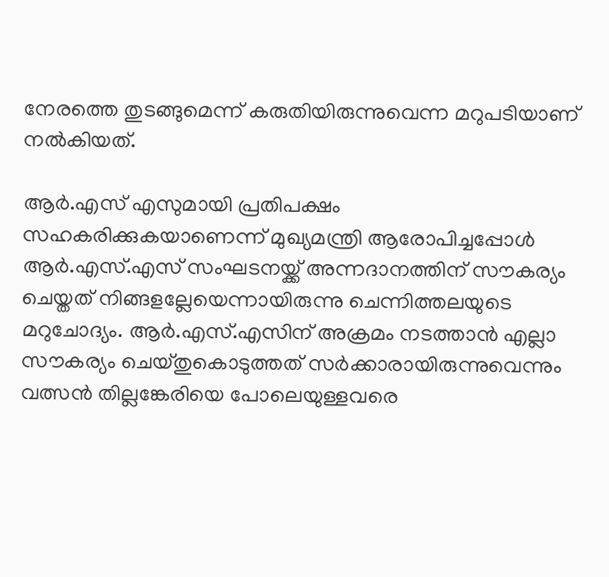നേരത്തെ തുടങ്ങുമെന്ന് കരുതിയിരുന്നുവെന്ന മറുപടിയാണ് നല്‍കിയത്.

ആര്‍.എസ് എസുമായി പ്രതിപക്ഷം സഹകരിക്കുകയാണെന്ന് മുഖ്യമന്ത്രി ആരോപിച്ചപ്പോള്‍ ആര്‍.എസ്.എസ് സംഘടനയ്ക്ക് അന്നദാനത്തിന് സൗകര്യം ചെയ്തത് നിങ്ങളല്ലേയെന്നായിരുന്നു ചെന്നിത്തലയുടെ മറുചോദ്യം. ആര്‍.എസ്.എസിന് അക്രമം നടത്താന്‍ എല്ലാ സൗകര്യം ചെയ്തുകൊടുത്തത് സര്‍ക്കാരായിരുന്നുവെന്നും വത്സന്‍ തില്ലങ്കേരിയെ പോലെയുള്ളവരെ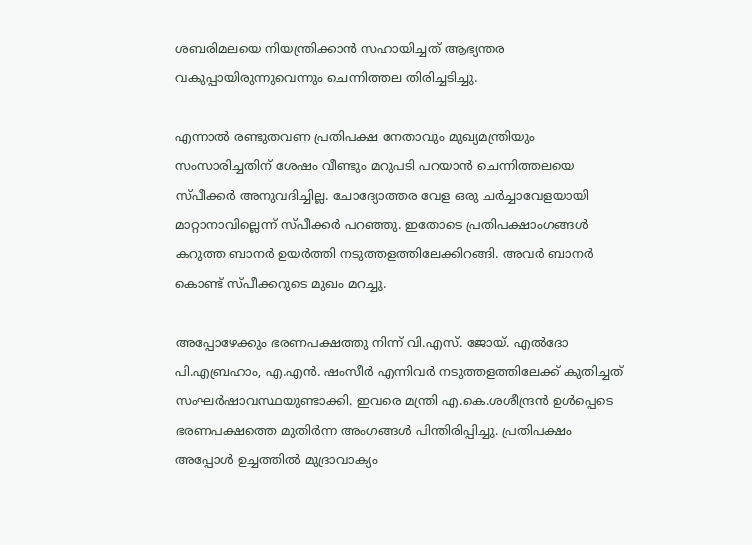ശബരിമലയെ നിയന്ത്രിക്കാന്‍ സഹായിച്ചത് ആഭ്യന്തര വകുപ്പായിരുന്നുവെന്നും ചെന്നിത്തല തിരിച്ചടിച്ചു.

എന്നാല്‍ രണ്ടുതവണ പ്രതിപക്ഷ നേതാവും മുഖ്യമന്ത്രിയും സംസാരിച്ചതിന് ശേഷം വീണ്ടും മറുപടി പറയാന്‍ ചെന്നിത്തലയെ സ്പീക്കര്‍ അനുവദിച്ചില്ല. ചോദ്യോത്തര വേള ഒരു ചര്‍ച്ചാവേളയായി മാറ്റാനാവില്ലെന്ന് സ്പീക്കര്‍ പറഞ്ഞു. ഇതോടെ പ്രതിപക്ഷാംഗങ്ങള്‍ കറുത്ത ബാനര്‍ ഉയര്‍ത്തി നടുത്തളത്തിലേക്കിറങ്ങി. അവര്‍ ബാനര്‍ കൊണ്ട് സ്പീക്കറുടെ മുഖം മറച്ചു.

അപ്പോഴേക്കും ഭരണപക്ഷത്തു നിന്ന് വി.എസ്. ജോയ്. എല്‍ദോ പി.എബ്രഹാം, എ.എന്‍. ഷംസീര്‍ എന്നിവര്‍ നടുത്തളത്തിലേക്ക് കുതിച്ചത് സംഘര്‍ഷാവസ്ഥയുണ്ടാക്കി. ഇവരെ മന്ത്രി എ.കെ.ശശീന്ദ്രന്‍ ഉള്‍പ്പെടെ ഭരണപക്ഷത്തെ മുതിര്‍ന്ന അംഗങ്ങള്‍ പിന്തിരിപ്പിച്ചു. പ്രതിപക്ഷം അപ്പോള്‍ ഉച്ചത്തില്‍ മുദ്രാവാക്യം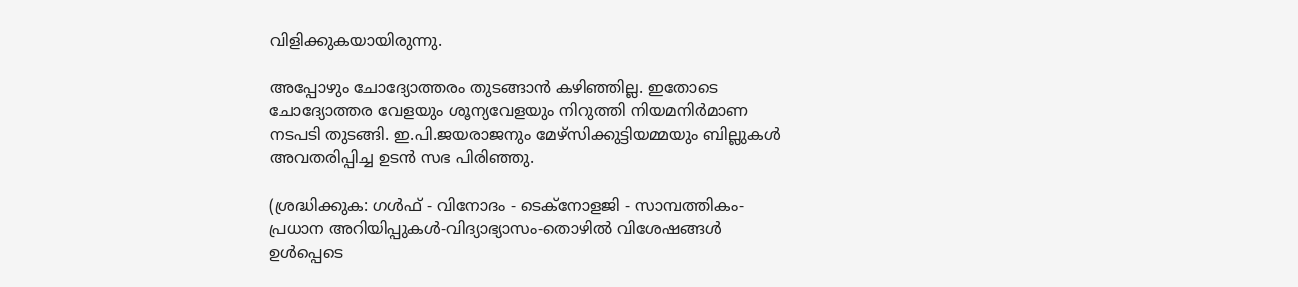വിളിക്കുകയായിരുന്നു.

അപ്പോഴും ചോദ്യോത്തരം തുടങ്ങാന്‍ കഴിഞ്ഞില്ല. ഇതോടെ ചോദ്യോത്തര വേളയും ശൂന്യവേളയും നിറുത്തി നിയമനിര്‍മാണ നടപടി തുടങ്ങി. ഇ.പി.ജയരാജനും മേഴ്‌സിക്കുട്ടിയമ്മയും ബില്ലുകള്‍ അവതരിപ്പിച്ച ഉടന്‍ സഭ പിരിഞ്ഞു.

(ശ്രദ്ധിക്കുക: ഗൾഫ് - വിനോദം - ടെക്നോളജി - സാമ്പത്തികം- പ്രധാന അറിയിപ്പുകൾ-വിദ്യാഭ്യാസം-തൊഴിൽ വിശേഷങ്ങൾ ഉൾപ്പെടെ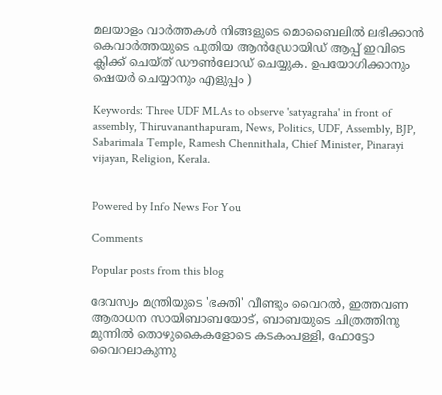മലയാളം വാർത്തകൾ നിങ്ങളുടെ മൊബൈലിൽ ലഭിക്കാൻ കെവാർത്തയുടെ പുതിയ ആൻഡ്രോയിഡ് ആപ്പ് ഇവിടെ ക്ലിക്ക് ചെയ്ത് ഡൗൺലോഡ് ചെയ്യുക. ഉപയോഗിക്കാനും ഷെയർ ചെയ്യാനും എളുപ്പം )

Keywords: Three UDF MLAs to observe 'satyagraha' in front of assembly, Thiruvananthapuram, News, Politics, UDF, Assembly, BJP, Sabarimala Temple, Ramesh Chennithala, Chief Minister, Pinarayi vijayan, Religion, Kerala.


Powered by Info News For You

Comments

Popular posts from this blog

ദേവസ്വം മന്ത്രിയുടെ 'ഭക്തി' വീണ്ടും വൈറല്‍, ഇത്തവണ ആരാധന സായിബാബയോട്, ബാബയുടെ ചിത്രത്തിനു മുന്നില്‍ തൊഴുകൈകളോടെ കടകംപള്ളി, ഫോട്ടോ വൈറലാകുന്നു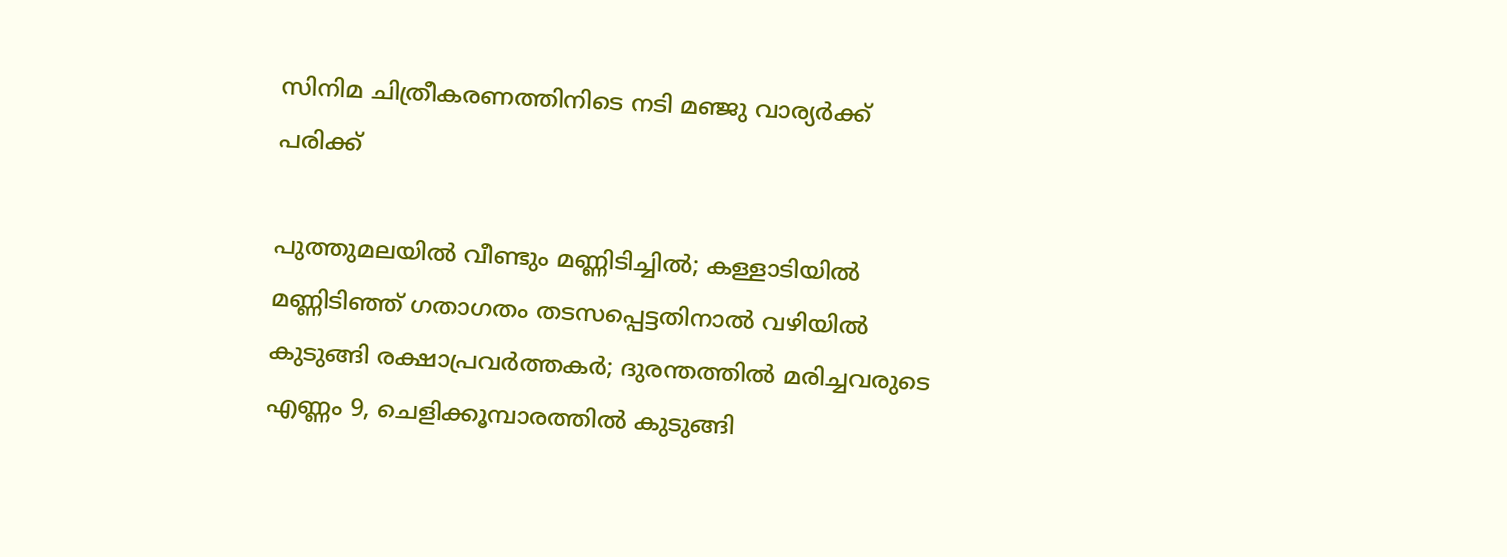സിനിമ ചിത്രീകരണത്തിനിടെ നടി മഞ്ജു വാര്യര്‍ക്ക് പരിക്ക്

പുത്തുമലയില്‍ വീണ്ടും മണ്ണിടിച്ചില്‍; കള്ളാടിയില്‍ മണ്ണിടിഞ്ഞ് ഗതാഗതം തടസപ്പെട്ടതിനാല്‍ വഴിയില്‍ കുടുങ്ങി രക്ഷാപ്രവര്‍ത്തകര്‍; ദുരന്തത്തില്‍ മരിച്ചവരുടെ എണ്ണം 9, ചെളിക്കൂമ്പാരത്തില്‍ കുടുങ്ങി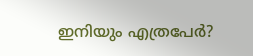ഇനിയും എത്രപേര്‍?